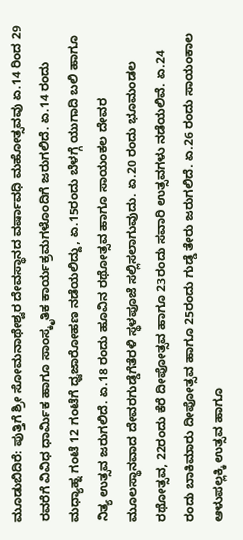ಮೂಡುಬಿದಿರೆ: ಪುತ್ತಿಗೆ ಶ್ರೀ ಸೋಮನಾಥೇಶ್ವರ ದೇವಸ್ಥಾನದ ವರ್ಷಾವಧಿ ಮಹೋತ್ಸವವು ಏ.14 ರಿಂದ 29 ರವರೆಗೆ ವಿವಿಧ ಧಾರ್ಮಿಕ ಹಾಗೂ ಸಾಂಸ್ಕೃತಿಕ ಕಾರ್ಯಕ್ರಮಗಳೊಂದಿಗೆ ಜರುಗಲಿದೆ. ಏ.14 ರಂದು ಮಧ್ಯಾಹ್ನ ಗಂಟೆ 12 ಗಂಟೆಗೆ ಧ್ವಜಾರೋಹಣ ನಡೆಯಲಿದ್ದು, ಏ.15ರಂದು ಬೆಳಗ್ಗೆ ಯುಗಾದಿ ಬಲಿ ಹಾಗೂ ನಿತ್ಯ ಉತ್ಸವ ಜರುಗಲಿದೆ. ಏ.18 ರಂದು ಹೂವಿನ ರಥೋತ್ಸವ ಹಾಗೂ ಸಾಯಂಕಲ ದೇವರ ಮೂಲಸ್ಥಾನವಾದ ದೇವರಗುಡ್ಡೆಗೆತೆರಳಿ ಸ್ಥಳಪೂಜೆ ಸಲ್ಲಿಸಲಾಗುವುದು. ಏ.20 ರಂದು ಭೂಮಂಡಲ ರಥೋತ್ಸವ, 22ರಂದು ಕೆರೆ ದೀಪೋತ್ಸವ ಹಾಗೂ 23ರಂದು ಸವಾರಿ ಉತ್ಸವಗಳು ನಡೆಯಲಿವೆ. ಏ.24 ರಂದು ಬಾಕಿಮಾರು ದೀಪೋತ್ಸವ ಹಾಗೂ 25ರಂದು ಗುಡ್ಡೆ ತೇರು ಜರುಗಲಿದೆ. ಏ.26 ರಂದು ಸಾಯಂಕಾಲ ಆಳುಪಲ್ಲಕ್ಕಿ ಉತ್ಸವ ಹಾಗೂ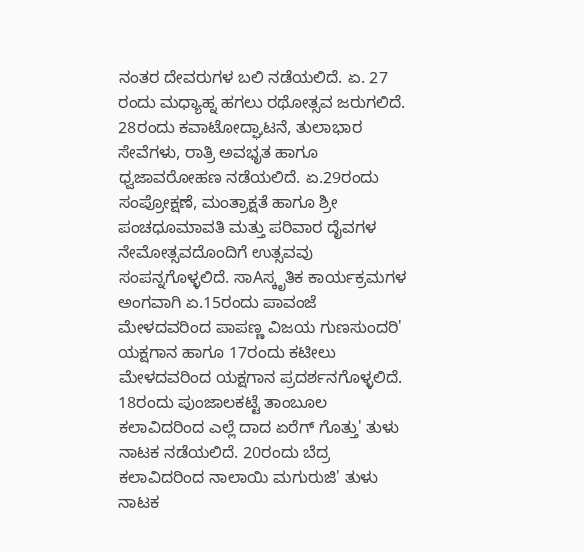ನಂತರ ದೇವರುಗಳ ಬಲಿ ನಡೆಯಲಿದೆ. ಏ. 27 ರಂದು ಮಧ್ಯಾಹ್ನ ಹಗಲು ರಥೋತ್ಸವ ಜರುಗಲಿದೆ. 28ರಂದು ಕವಾಟೋದ್ಘಾಟನೆ, ತುಲಾಭಾರ ಸೇವೆಗಳು, ರಾತ್ರಿ ಅವಭೃತ ಹಾಗೂ ಧ್ವಜಾವರೋಹಣ ನಡೆಯಲಿದೆ. ಏ.29ರಂದು ಸಂಪ್ರೋಕ್ಷಣೆ, ಮಂತ್ರಾಕ್ಷತೆ ಹಾಗೂ ಶ್ರೀ ಪಂಚಧೂಮಾವತಿ ಮತ್ತು ಪರಿವಾರ ದೈವಗಳ ನೇಮೋತ್ಸವದೊಂದಿಗೆ ಉತ್ಸವವು ಸಂಪನ್ನಗೊಳ್ಳಲಿದೆ. ಸಾAಸ್ಕೃತಿಕ ಕಾರ್ಯಕ್ರಮಗಳ ಅಂಗವಾಗಿ ಏ.15ರಂದು ಪಾವಂಜೆ ಮೇಳದವರಿಂದ ಪಾಪಣ್ಣ ವಿಜಯ ಗುಣಸುಂದರಿ' ಯಕ್ಷಗಾನ ಹಾಗೂ 17ರಂದು ಕಟೀಲು ಮೇಳದವರಿಂದ ಯಕ್ಷಗಾನ ಪ್ರದರ್ಶನಗೊಳ್ಳಲಿದೆ. 18ರಂದು ಪುಂಜಾಲಕಟ್ಟೆ ತಾಂಬೂಲ ಕಲಾವಿದರಿಂದ ಎಲ್ಲೆ ದಾದ ಏರೆಗ್ ಗೊತ್ತು' ತುಳು ನಾಟಕ ನಡೆಯಲಿದೆ. 20ರಂದು ಬೆದ್ರ ಕಲಾವಿದರಿಂದ ನಾಲಾಯಿ ಮಗುರುಜಿ' ತುಳು ನಾಟಕ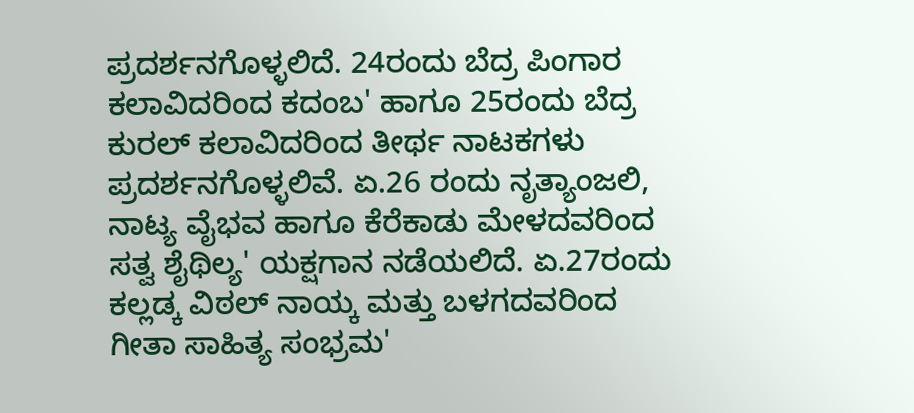ಪ್ರದರ್ಶನಗೊಳ್ಳಲಿದೆ. 24ರಂದು ಬೆದ್ರ ಪಿಂಗಾರ ಕಲಾವಿದರಿಂದ ಕದಂಬ' ಹಾಗೂ 25ರಂದು ಬೆದ್ರ ಕುರಲ್ ಕಲಾವಿದರಿಂದ ತೀರ್ಥ ನಾಟಕಗಳು ಪ್ರದರ್ಶನಗೊಳ್ಳಲಿವೆ. ಏ.26 ರಂದು ನೃತ್ಯಾಂಜಲಿ, ನಾಟ್ಯ ವೈಭವ ಹಾಗೂ ಕೆರೆಕಾಡು ಮೇಳದವರಿಂದ ಸತ್ವ ಶೈಥಿಲ್ಯ' ಯಕ್ಷಗಾನ ನಡೆಯಲಿದೆ. ಏ.27ರಂದು ಕಲ್ಲಡ್ಕ ವಿಠಲ್ ನಾಯ್ಕ ಮತ್ತು ಬಳಗದವರಿಂದ ಗೀತಾ ಸಾಹಿತ್ಯ ಸಂಭ್ರಮ'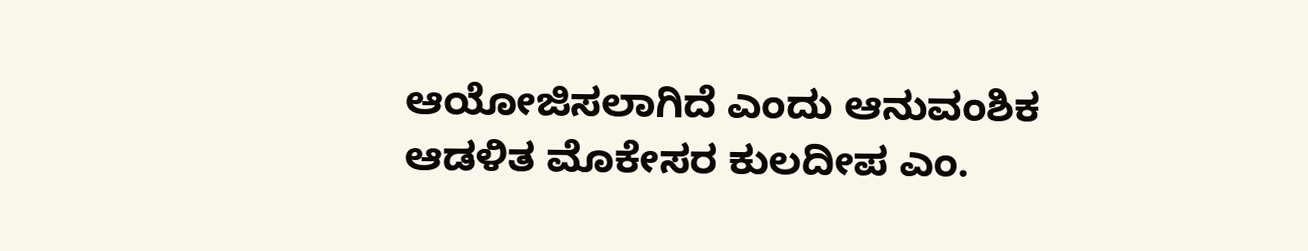ಆಯೋಜಿಸಲಾಗಿದೆ ಎಂದು ಆನುವಂಶಿಕ ಆಡಳಿತ ಮೊಕೇಸರ ಕುಲದೀಪ ಎಂ.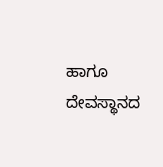ಹಾಗೂ ದೇವಸ್ಥಾನದ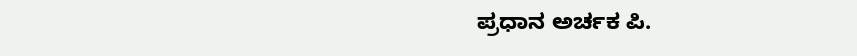ಪ್ರಧಾನ ಅರ್ಚಕ ಪಿ.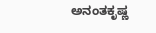ಅನಂತಕೃಷ್ಣ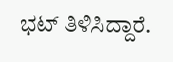ಭಟ್ ತಿಳಿಸಿದ್ದಾರೆ.